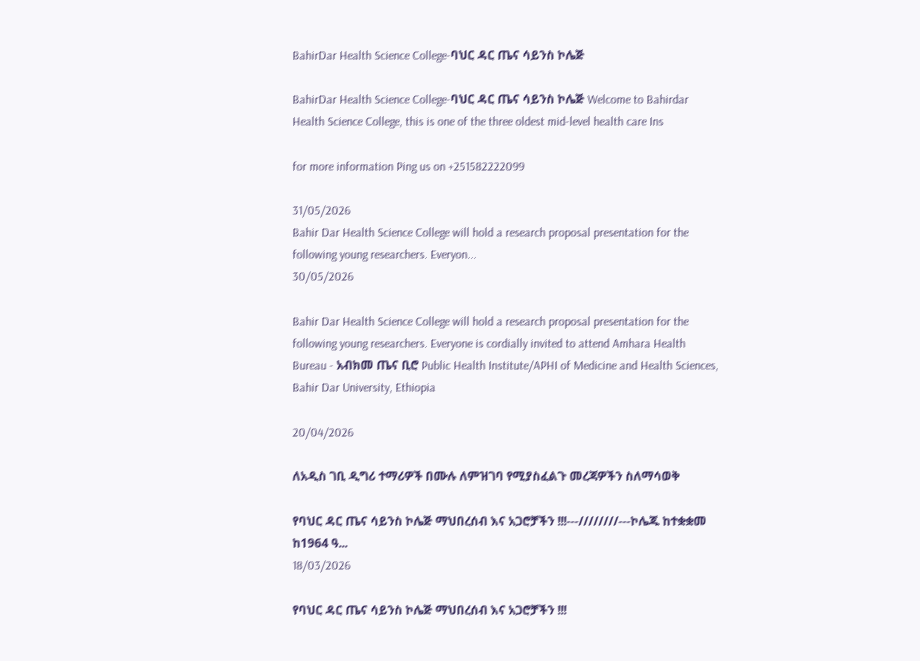BahirDar Health Science College-ባህር ዳር ጤና ሳይንስ ኮሌጅ

BahirDar Health Science College-ባህር ዳር ጤና ሳይንስ ኮሌጅ Welcome to Bahirdar Health Science College, this is one of the three oldest mid-level health care Ins

for more information Ping us on +251582222099

31/05/2026
Bahir Dar Health Science College will hold a research proposal presentation for the following young researchers. Everyon...
30/05/2026

Bahir Dar Health Science College will hold a research proposal presentation for the following young researchers. Everyone is cordially invited to attend Amhara Health Bureau - አብክመ ጤና ቢሮ Public Health Institute/APHI of Medicine and Health Sciences, Bahir Dar University, Ethiopia

20/04/2026

ለአዲስ ገቢ ዲግሪ ተማሪዎች በሙሉ ለምዝገባ የሚያስፈልጉ መረጃዎችን ስለማሳወቅ

የባህር ዳር ጤና ሳይንስ ኮሌጅ ማህበረሰብ እና አጋሮቻችን !!!---////////---ኮሌጁ ከተቋቋመ ከ1964 ዓ...
18/03/2026

የባህር ዳር ጤና ሳይንስ ኮሌጅ ማህበረሰብ እና አጋሮቻችን !!!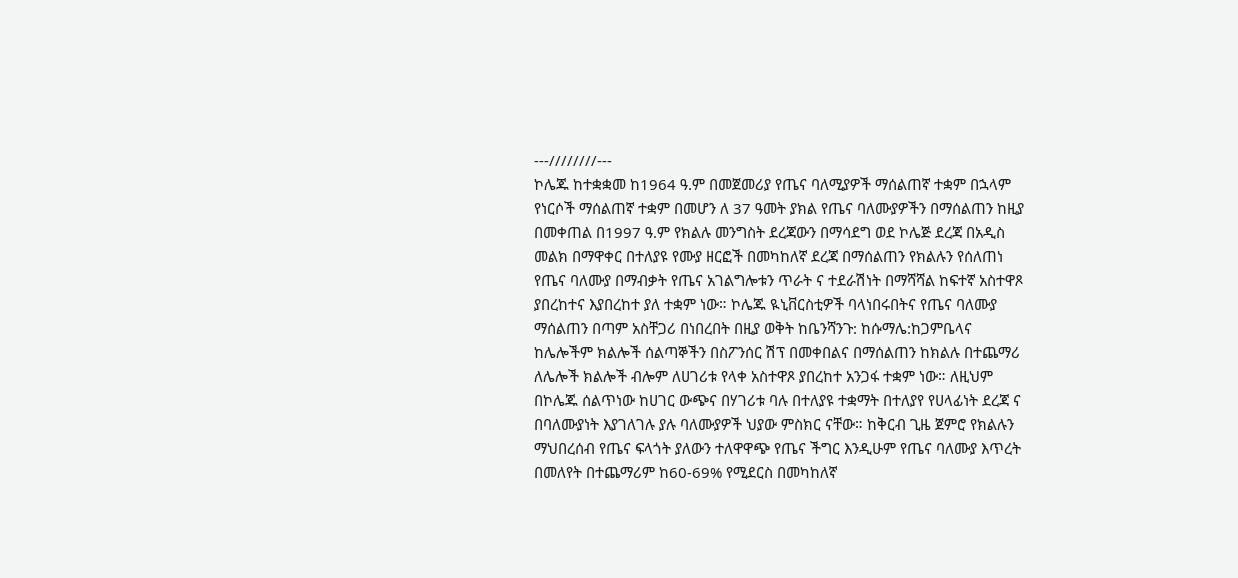---////////---
ኮሌጁ ከተቋቋመ ከ1964 ዓ.ም በመጀመሪያ የጤና ባለሚያዎች ማሰልጠኛ ተቋም በኋላም የነርሶች ማሰልጠኛ ተቋም በመሆን ለ 37 ዓመት ያክል የጤና ባለሙያዎችን በማሰልጠን ከዚያ በመቀጠል በ1997 ዓ.ም የክልሉ መንግስት ደረጃውን በማሳደግ ወደ ኮሌጅ ደረጃ በአዲስ መልክ በማዋቀር በተለያዩ የሙያ ዘርፎች በመካከለኛ ደረጃ በማሰልጠን የክልሉን የሰለጠነ የጤና ባለሙያ በማብቃት የጤና አገልግሎቱን ጥራት ና ተደራሽነት በማሻሻል ከፍተኛ አስተዋጾ ያበረከተና እያበረከተ ያለ ተቋም ነው። ኮሌጁ ዪኒቨርስቲዎች ባላነበሩበትና የጤና ባለሙያ ማሰልጠን በጣም አስቸጋሪ በነበረበት በዚያ ወቅት ከቤንሻንጉ: ከሱማሌ:ከጋምቤላና ከሌሎችም ክልሎች ሰልጣኞችን በስፖንሰር ሽፕ በመቀበልና በማሰልጠን ከክልሉ በተጨማሪ ለሌሎች ክልሎች ብሎም ለሀገሪቱ የላቀ አስተዋጾ ያበረከተ አንጋፋ ተቋም ነው። ለዚህም በኮሌጁ ሰልጥነው ከሀገር ውጭና በሃገሪቱ ባሉ በተለያዩ ተቋማት በተለያየ የሀላፊነት ደረጃ ና በባለሙያነት እያገለገሉ ያሉ ባለሙያዎች ህያው ምስክር ናቸው። ከቅርብ ጊዜ ጀምሮ የክልሉን ማህበረሰብ የጤና ፍላጎት ያለውን ተለዋዋጭ የጤና ችግር እንዲሁም የጤና ባለሙያ እጥረት በመለየት በተጨማሪም ከ60-69% የሚደርስ በመካከለኛ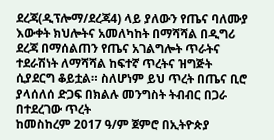ደረጃ(ዲፕሎማ/ደረጃ4) ላይ ያለውን የጤና ባለሙያ እውቀት ክህሎትና አመለካከት በማሻሻል በዲግሪ ደረጃ በማሰልጠን የጤና አገልግሎት ጥራትና ተደራሽነት ለማሻሻል ከፍተኛ ጥረትና ዝግጅት ሲያደርግ ቆይቷል። ስለሆነም ይህ ጥረት በጤና ቢሮ ያላሰለሰ ድጋፍ በክልሉ መንግስት ትብብር በጋራ በተደረገው ጥረት
ከመስከረም 2017 ዓ/ም ጀምሮ በኢትዮጵያ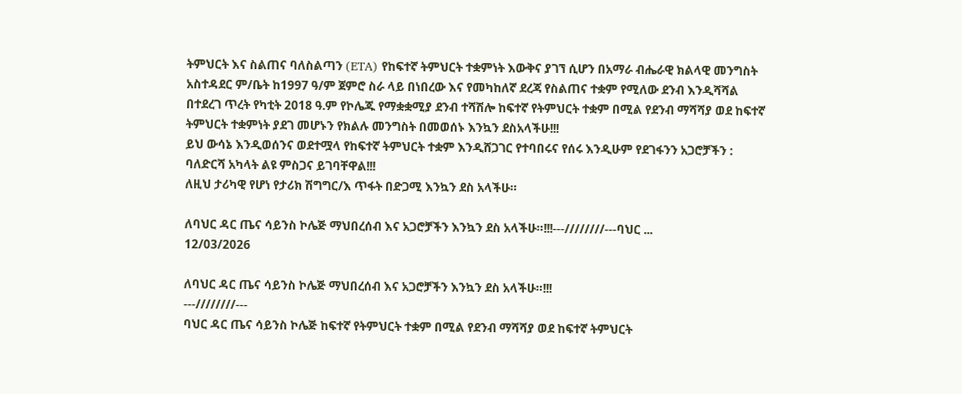ትምህርት እና ስልጠና ባለስልጣን (ETA) የከፍተኛ ትምህርት ተቋምነት እውቅና ያገኘ ሲሆን በአማራ ብሔራዊ ክልላዊ መንግስት አስተዳደር ም/ቤት ከ1997 ዓ/ም ጀምሮ ስራ ላይ በነበረው እና የመካከለኛ ደረጃ የስልጠና ተቋም የሚለው ደንብ እንዲሻሻል በተደረገ ጥረት የካቲት 2018 ዓ.ም የኮሌጁ የማቋቋሚያ ደንብ ተሻሽሎ ከፍተኛ የትምህርት ተቋም በሚል የደንብ ማሻሻያ ወደ ከፍተኛ ትምህርት ተቋምነት ያደገ መሆኑን የክልሉ መንግስት በመወሰኑ እንኳን ደስአላችሁ!!!
ይህ ውሳኔ እንዲወሰንና ወደተሟላ የከፍተኛ ትምህርት ተቋም እንዲሸጋገር የተባበሩና የሰሩ እንዲሁም የደገፋንን አጋሮቻችን : ባለድርሻ አካላት ልዩ ምስጋና ይገባቸዋል!!!
ለዚህ ታሪካዊ የሆነ የታሪክ ሽግግር/እ ጥፋት በድጋሚ እንኳን ደስ አላችሁ።

ለባህር ዳር ጤና ሳይንስ ኮሌጅ ማህበረሰብ እና አጋሮቻችን እንኳን ደስ አላችሁ።!!!---////////---ባህር ...
12/03/2026

ለባህር ዳር ጤና ሳይንስ ኮሌጅ ማህበረሰብ እና አጋሮቻችን እንኳን ደስ አላችሁ።!!!
---////////---
ባህር ዳር ጤና ሳይንስ ኮሌጅ ከፍተኛ የትምህርት ተቋም በሚል የደንብ ማሻሻያ ወደ ከፍተኛ ትምህርት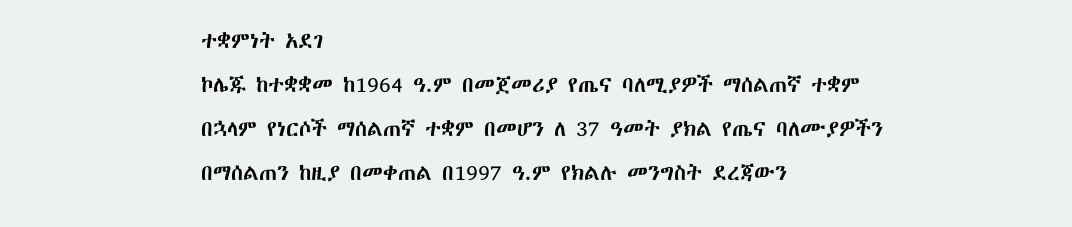ተቋምነት አደገ
ኮሌጁ ከተቋቋመ ከ1964 ዓ.ም በመጀመሪያ የጤና ባለሚያዎች ማሰልጠኛ ተቋም በኋላም የነርሶች ማሰልጠኛ ተቋም በመሆን ለ 37 ዓመት ያክል የጤና ባለሙያዎችን በማሰልጠን ከዚያ በመቀጠል በ1997 ዓ.ም የክልሉ መንግስት ደረጃውን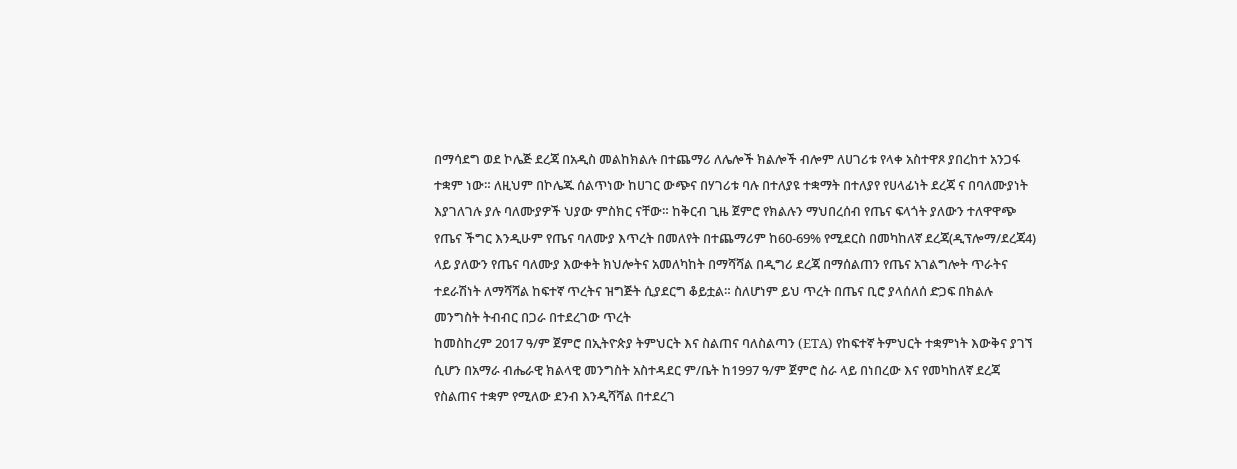በማሳደግ ወደ ኮሌጅ ደረጃ በአዲስ መልከክልሉ በተጨማሪ ለሌሎች ክልሎች ብሎም ለሀገሪቱ የላቀ አስተዋጾ ያበረከተ አንጋፋ ተቋም ነው። ለዚህም በኮሌጁ ሰልጥነው ከሀገር ውጭና በሃገሪቱ ባሉ በተለያዩ ተቋማት በተለያየ የሀላፊነት ደረጃ ና በባለሙያነት እያገለገሉ ያሉ ባለሙያዎች ህያው ምስክር ናቸው። ከቅርብ ጊዜ ጀምሮ የክልሉን ማህበረሰብ የጤና ፍላጎት ያለውን ተለዋዋጭ የጤና ችግር እንዲሁም የጤና ባለሙያ እጥረት በመለየት በተጨማሪም ከ60-69% የሚደርስ በመካከለኛ ደረጃ(ዲፕሎማ/ደረጃ4) ላይ ያለውን የጤና ባለሙያ እውቀት ክህሎትና አመለካከት በማሻሻል በዲግሪ ደረጃ በማሰልጠን የጤና አገልግሎት ጥራትና ተደራሽነት ለማሻሻል ከፍተኛ ጥረትና ዝግጅት ሲያደርግ ቆይቷል። ስለሆነም ይህ ጥረት በጤና ቢሮ ያላሰለሰ ድጋፍ በክልሉ መንግስት ትብብር በጋራ በተደረገው ጥረት
ከመስከረም 2017 ዓ/ም ጀምሮ በኢትዮጵያ ትምህርት እና ስልጠና ባለስልጣን (ETA) የከፍተኛ ትምህርት ተቋምነት እውቅና ያገኘ ሲሆን በአማራ ብሔራዊ ክልላዊ መንግስት አስተዳደር ም/ቤት ከ1997 ዓ/ም ጀምሮ ስራ ላይ በነበረው እና የመካከለኛ ደረጃ የስልጠና ተቋም የሚለው ደንብ እንዲሻሻል በተደረገ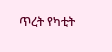ጥረት የካቲት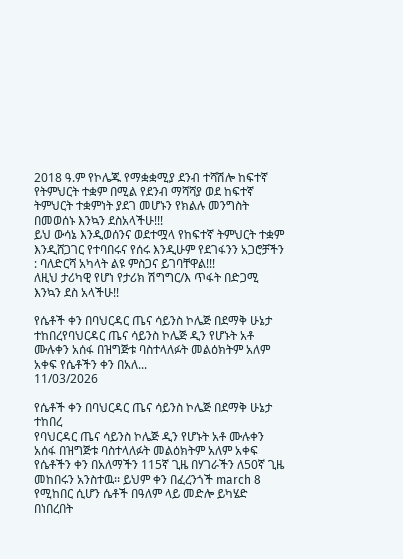2018 ዓ.ም የኮሌጁ የማቋቋሚያ ደንብ ተሻሽሎ ከፍተኛ የትምህርት ተቋም በሚል የደንብ ማሻሻያ ወደ ከፍተኛ ትምህርት ተቋምነት ያደገ መሆኑን የክልሉ መንግስት በመወሰኑ እንኳን ደስአላችሁ!!!
ይህ ውሳኔ እንዲወሰንና ወደተሟላ የከፍተኛ ትምህርት ተቋም እንዲሸጋገር የተባበሩና የሰሩ እንዲሁም የደገፋንን አጋሮቻችን : ባለድርሻ አካላት ልዩ ምስጋና ይገባቸዋል!!!
ለዚህ ታሪካዊ የሆነ የታሪክ ሽግግር/እ ጥፋት በድጋሚ እንኳን ደስ አላችሁ!!

የሴቶች ቀን በባህርዳር ጤና ሳይንስ ኮሌጅ በደማቅ ሁኔታ ተከበረየባህርዳር ጤና ሳይንስ ኮሌጅ ዲን የሆኑት አቶ ሙሉቀን አሰፋ በዝግጅቱ ባስተላለፉት መልዕክትም አለም አቀፍ የሴቶችን ቀን በአለ...
11/03/2026

የሴቶች ቀን በባህርዳር ጤና ሳይንስ ኮሌጅ በደማቅ ሁኔታ ተከበረ
የባህርዳር ጤና ሳይንስ ኮሌጅ ዲን የሆኑት አቶ ሙሉቀን አሰፋ በዝግጅቱ ባስተላለፉት መልዕክትም አለም አቀፍ የሴቶችን ቀን በአለማችን 115ኛ ጊዜ በሃገራችን ለ50ኛ ጊዜ መከበሩን አንስተዉ፡፡ ይህም ቀን በፈረንጎች march 8 የሚከበር ሲሆን ሴቶች በዓለም ላይ መድሎ ይካሄድ በነበረበት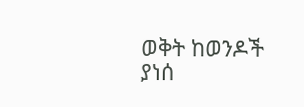ወቅት ከወንዶች ያነሰ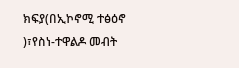ክፍያ(በኢኮኖሚ ተፅዕኖ )፣የስነ-ተዋልዶ መብት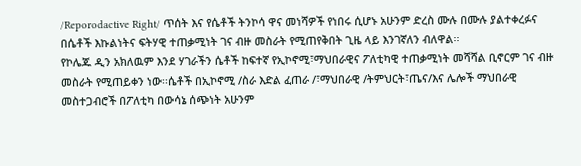/Reporodactive Right/ ጥሰት እና የሴቶች ትንኮሳ ዋና መነሻዎች የነበሩ ሲሆኑ አሁንም ድረስ ሙሉ በሙሉ ያልተቀረፉና በሴቶች እኩልነትና ፍትሃዊ ተጠቃሚነት ገና ብዙ መስራት የሚጠየቅበት ጊዜ ላይ እንገኛለን ብለዋል፡፡
የኮሌጁ ዲን አክለዉም እንደ ሃገራችን ሴቶች ከፍተኛ የኢኮኖሚ፣ማህበራዊና ፖለቲካዊ ተጠቃሚነት መሻሻል ቢኖርም ገና ብዙ መስራት የሚጠይቀን ነው፡፡ሴቶች በኢኮኖሚ /ስራ እድል ፈጠራ /፣ማህበራዊ /ትምህርት፣ጤና/እና ሌሎች ማህበራዊ መስተጋብሮች በፖለቲካ በውሳኔ ሰጭነት አሁንም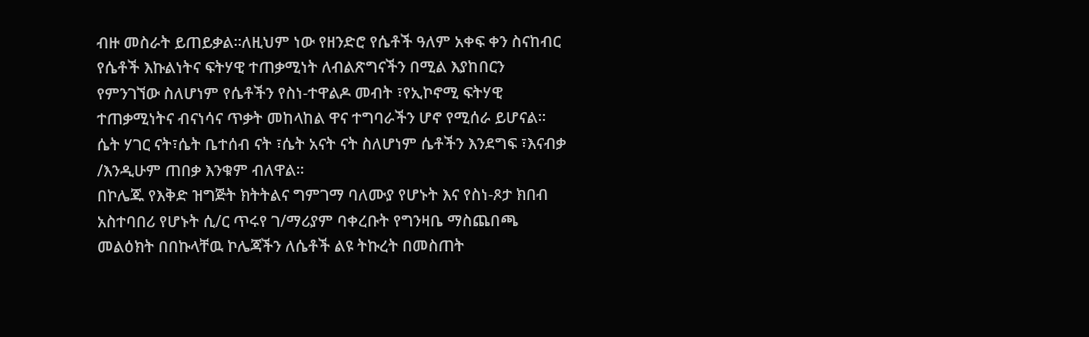ብዙ መስራት ይጠይቃል፡፡ለዚህም ነው የዘንድሮ የሴቶች ዓለም አቀፍ ቀን ስናከብር የሴቶች እኩልነትና ፍትሃዊ ተጠቃሚነት ለብልጽግናችን በሚል እያከበርን የምንገኘው ስለሆነም የሴቶችን የስነ-ተዋልዶ መብት ፣የኢኮኖሚ ፍትሃዊ ተጠቃሚነትና ብናነሳና ጥቃት መከላከል ዋና ተግባራችን ሆኖ የሚሰራ ይሆናል፡፡ሴት ሃገር ናት፣ሴት ቤተሰብ ናት ፣ሴት አናት ናት ስለሆነም ሴቶችን እንደግፍ ፣እናብቃ /እንዲሁም ጠበቃ እንቁም ብለዋል፡፡
በኮሌጁ የእቅድ ዝግጅት ክትትልና ግምገማ ባለሙያ የሆኑት እና የስነ-ጾታ ክበብ አስተባበሪ የሆኑት ሲ/ር ጥሩየ ገ/ማሪያም ባቀረቡት የግንዛቤ ማስጨበጫ መልዕክት በበኩላቸዉ ኮሌጃችን ለሴቶች ልዩ ትኩረት በመስጠት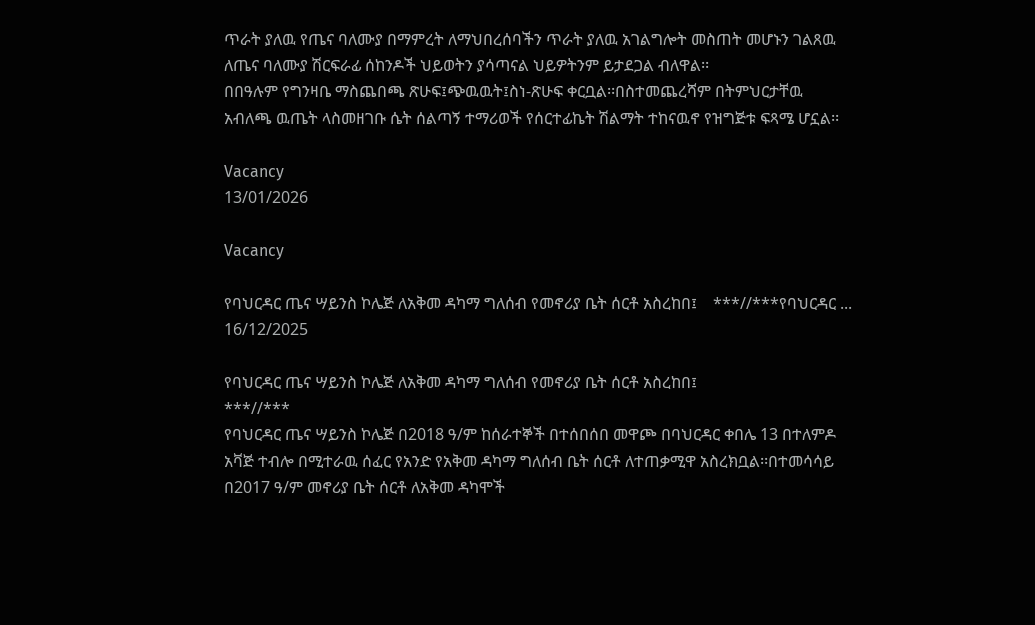ጥራት ያለዉ የጤና ባለሙያ በማምረት ለማህበረሰባችን ጥራት ያለዉ አገልግሎት መስጠት መሆኑን ገልጸዉ ለጤና ባለሙያ ሽርፍራፊ ሰከንዶች ህይወትን ያሳጣናል ህይዎትንም ይታደጋል ብለዋል፡፡
በበዓሉም የግንዛቤ ማስጨበጫ ጽሁፍ፤ጭዉዉት፤ስነ-ጽሁፍ ቀርቧል፡፡በስተመጨረሻም በትምህርታቸዉ አብለጫ ዉጤት ላስመዘገቡ ሴት ሰልጣኝ ተማሪወች የሰርተፊኬት ሽልማት ተከናዉኖ የዝግጅቱ ፍጻሜ ሆኗል፡፡

Vacancy
13/01/2026

Vacancy

የባህርዳር ጤና ሣይንስ ኮሌጅ ለአቅመ ዳካማ ግለሰብ የመኖሪያ ቤት ሰርቶ አስረከበ፤    ***//***የባህርዳር ...
16/12/2025

የባህርዳር ጤና ሣይንስ ኮሌጅ ለአቅመ ዳካማ ግለሰብ የመኖሪያ ቤት ሰርቶ አስረከበ፤
***//***
የባህርዳር ጤና ሣይንስ ኮሌጅ በ2018 ዓ/ም ከሰራተኞች በተሰበሰበ መዋጮ በባህርዳር ቀበሌ 13 በተለምዶ አቫጅ ተብሎ በሚተራዉ ሰፈር የአንድ የአቅመ ዳካማ ግለሰብ ቤት ሰርቶ ለተጠቃሚዋ አስረክቧል፡፡በተመሳሳይ በ2017 ዓ/ም መኖሪያ ቤት ሰርቶ ለአቅመ ዳካሞች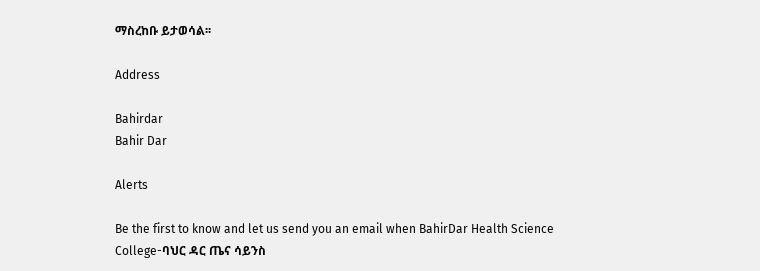ማስረከቡ ይታወሳል፡፡

Address

Bahirdar
Bahir Dar

Alerts

Be the first to know and let us send you an email when BahirDar Health Science College-ባህር ዳር ጤና ሳይንስ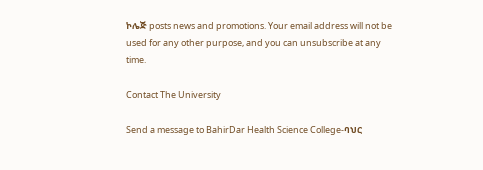ኮሌጅ posts news and promotions. Your email address will not be used for any other purpose, and you can unsubscribe at any time.

Contact The University

Send a message to BahirDar Health Science College-ባህር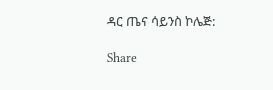ዳር ጤና ሳይንስ ኮሌጅ:

Share